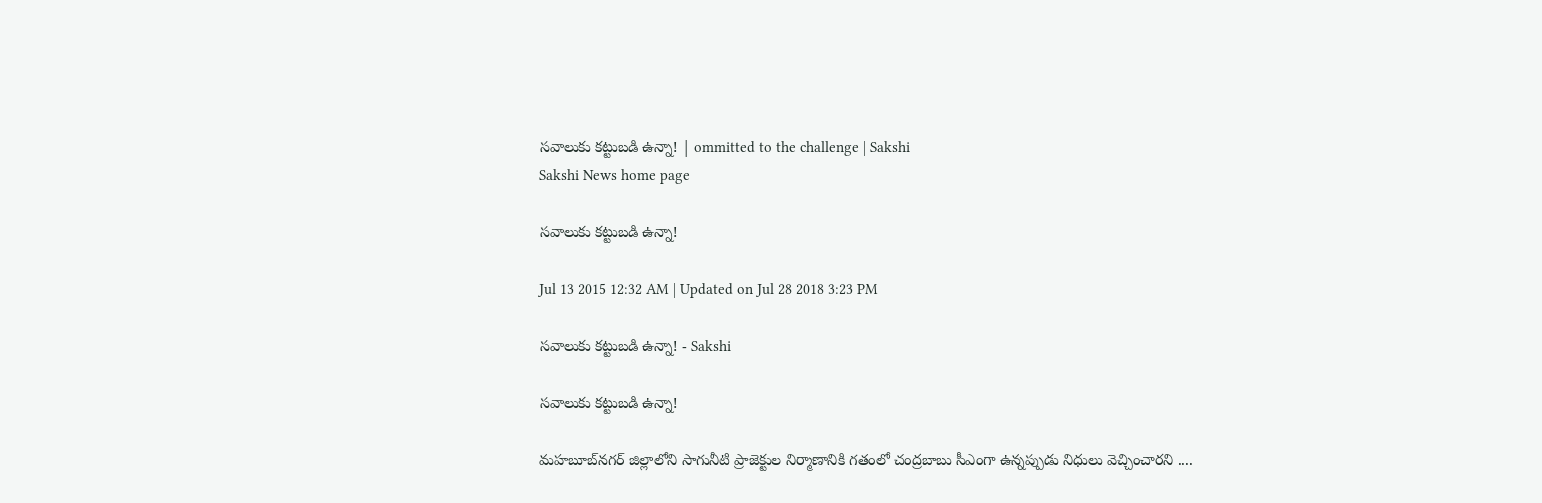సవాలుకు కట్టుబడి ఉన్నా! | ommitted to the challenge | Sakshi
Sakshi News home page

సవాలుకు కట్టుబడి ఉన్నా!

Jul 13 2015 12:32 AM | Updated on Jul 28 2018 3:23 PM

సవాలుకు కట్టుబడి ఉన్నా! - Sakshi

సవాలుకు కట్టుబడి ఉన్నా!

మహబూబ్‌నగర్ జిల్లాలోని సాగునీటి ప్రాజెక్టుల నిర్మాణానికి గతంలో చంద్రబాబు సీఎంగా ఉన్నప్పుడు నిధులు వెచ్చించారని ....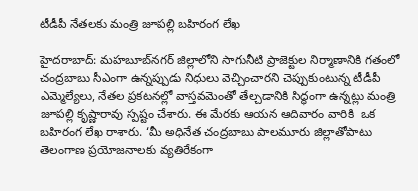టీడీపీ నేతలకు మంత్రి జూపల్లి బహిరంగ లేఖ

హైదరాబాద్: మహబూబ్‌నగర్ జిల్లాలోని సాగునీటి ప్రాజెక్టుల నిర్మాణానికి గతంలో చంద్రబాబు సీఎంగా ఉన్నప్పుడు నిధులు వెచ్చించారని చెప్పుకుంటున్న టీడీపీ ఎమ్మెల్యేలు, నేతల ప్రకటనల్లో వాస్తవమెంతో తేల్చడానికి సిద్ధంగా ఉన్నట్లు మంత్రి జూపల్లి కృష్ణారావు స్పష్టం చేశారు. ఈ మేరకు ఆయన ఆదివారం వారికి  ఒక బహిరంగ లేఖ రాశారు. ‘మీ అధినేత చంద్రబాబు పాలమూరు జిల్లాతోపాటు తెలంగాణ ప్రయోజనాలకు వ్యతిరేకంగా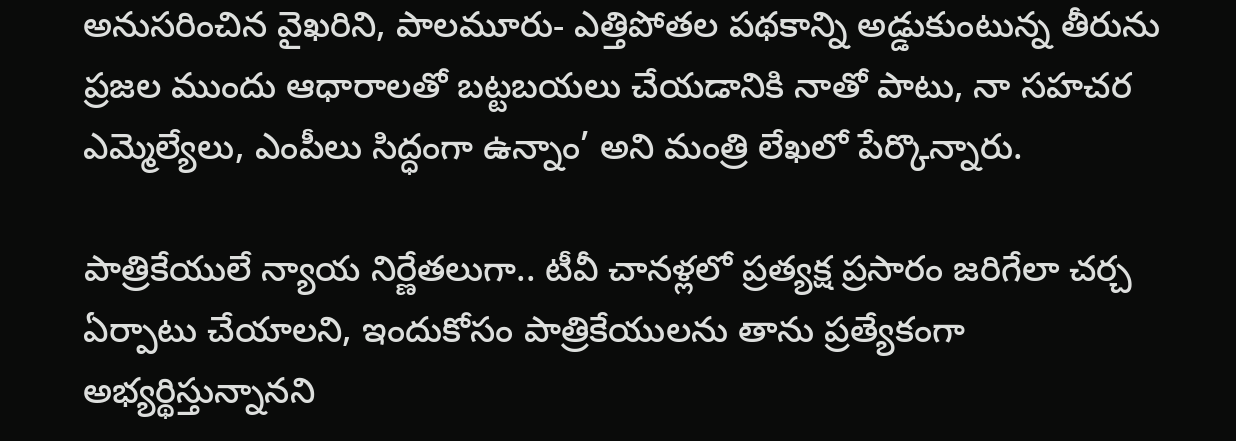అనుసరించిన వైఖరిని, పాలమూరు- ఎత్తిపోతల పథకాన్ని అడ్డుకుంటున్న తీరును ప్రజల ముందు ఆధారాలతో బట్టబయలు చేయడానికి నాతో పాటు, నా సహచర ఎమ్మెల్యేలు, ఎంపీలు సిద్ధంగా ఉన్నాం’ అని మంత్రి లేఖలో పేర్కొన్నారు.

పాత్రికేయులే న్యాయ నిర్ణేతలుగా.. టీవీ చానళ్లలో ప్రత్యక్ష ప్రసారం జరిగేలా చర్చ ఏర్పాటు చేయాలని, ఇందుకోసం పాత్రికేయులను తాను ప్రత్యేకంగా అభ్యర్థిస్తున్నానని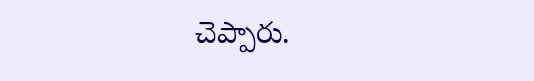చెప్పారు.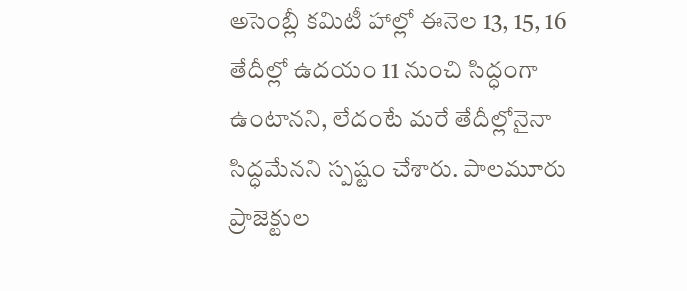అసెంబ్లీ కమిటీ హాల్లో ఈనెల 13, 15, 16 తేదీల్లో ఉదయం 11 నుంచి సిద్ధంగా ఉంటానని, లేదంటే మరే తేదీల్లోనైనా సిద్ధమేనని స్పష్టం చేశారు. పాలమూరు ప్రాజెక్టుల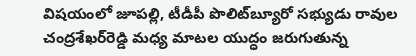విషయంలో జూపల్లి, టీడీపీ పొలిట్‌బ్యూరో సభ్యుడు రావుల చంద్రశేఖర్‌రెడ్డి మధ్య మాటల యుద్ధం జరుగుతున్న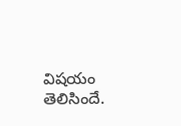విషయం తెలిసిందే.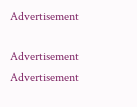Advertisement

Advertisement
Advertisement